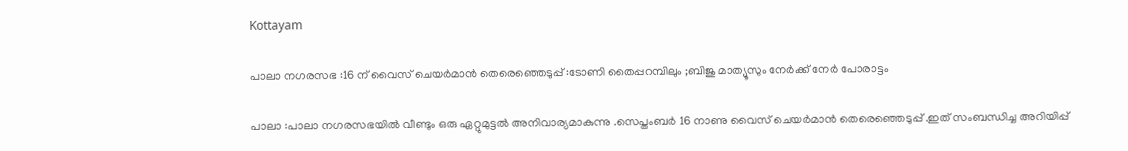Kottayam

പാലാ നഗരസഭ :16 ന് വൈസ് ചെയർമാൻ തെരെഞ്ഞെടുപ്പ് :ടോണി തൈപ്പറമ്പിലും ;ബിജു മാത്യൂസും നേർക്ക് നേർ പോരാട്ടം

പാലാ :പാലാ നഗരസഭയിൽ വീണ്ടും ഒരു ഏറ്റുമുട്ടൽ അനിവാര്യമാകുന്നു .സെപ്തംബർ 16 നാണു വൈസ് ചെയർമാൻ തെരെഞ്ഞെടുപ്പ് .ഇത് സംബന്ധിച്ച അറിയിപ്പ്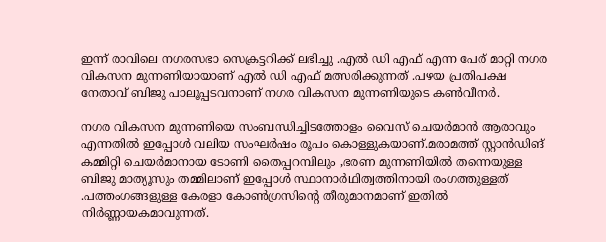ഇന്ന് രാവിലെ നഗരസഭാ സെക്രട്ടറിക്ക് ലഭിച്ചു .എൽ ഡി എഫ് എന്ന പേര് മാറ്റി നഗര വികസന മുന്നണിയായാണ് എൽ ഡി എഫ് മത്സരിക്കുന്നത് .പഴയ പ്രതിപക്ഷ നേതാവ് ബിജു പാലൂപ്പടവനാണ് നഗര വികസന മുന്നണിയുടെ കൺവീനർ.

നഗര വികസന മുന്നണിയെ സംബന്ധിച്ചിടത്തോളം വൈസ് ചെയർമാൻ ആരാവും എന്നതിൽ ഇപ്പോൾ വലിയ സംഘർഷം രൂപം കൊള്ളുകയാണ്.മരാമത്ത് സ്റ്റാൻഡിങ് കമ്മിറ്റി ചെയർമാനായ ടോണി തൈപ്പറമ്പിലും ,ഭരണ മുന്നണിയിൽ തന്നെയുള്ള ബിജു മാത്യൂസും തമ്മിലാണ് ഇപ്പോൾ സ്ഥാനാർഥിത്വത്തിനായി രംഗത്തുള്ളത് .പത്തംഗങ്ങളുള്ള കേരളാ കോൺഗ്രസിന്റെ തീരുമാനമാണ് ഇതിൽ നിർണ്ണായകമാവുന്നത്.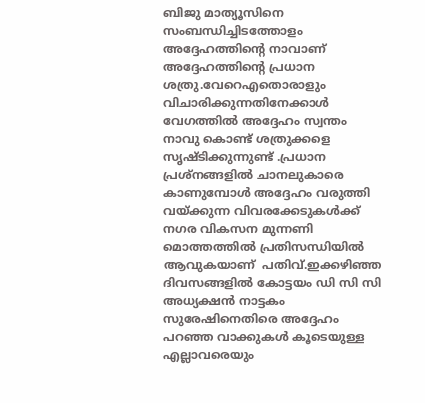ബിജു മാത്യൂസിനെ സംബന്ധിച്ചിടത്തോളം അദ്ദേഹത്തിന്റെ നാവാണ് അദ്ദേഹത്തിന്റെ പ്രധാന ശത്രു.വേറെഎതൊരാളും വിചാരിക്കുന്നതിനേക്കാൾ വേഗത്തിൽ അദ്ദേഹം സ്വന്തം നാവു കൊണ്ട് ശത്രുക്കളെ സൃഷ്ടിക്കുന്നുണ്ട് .പ്രധാന പ്രശ്നങ്ങളിൽ ചാനലുകാരെ കാണുമ്പോൾ അദ്ദേഹം വരുത്തി വയ്ക്കുന്ന വിവരക്കേടുകൾക്ക് നഗര വികസന മുന്നണി മൊത്തത്തിൽ പ്രതിസന്ധിയിൽ ആവുകയാണ്  പതിവ്.ഇക്കഴിഞ്ഞ ദിവസങ്ങളിൽ കോട്ടയം ഡി സി സി അധ്യക്ഷൻ നാട്ടകം സുരേഷിനെതിരെ അദ്ദേഹം പറഞ്ഞ വാക്കുകൾ കൂടെയുള്ള എല്ലാവരെയും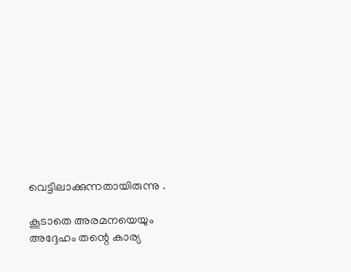വെട്ടിലാക്കുന്നതായിരുന്നു .

കൂടാതെ അരമനയെയും അദ്ദേഹം തന്റെ കാര്യ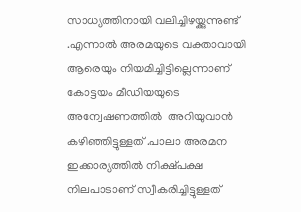സാധ്യത്തിനായി വലിച്ചിഴയ്ക്കുന്നുണ്ട് .എന്നാൽ അരമയുടെ വക്താവായി ആരെയും നിയമിച്ചിട്ടില്ലെന്നാണ് കോട്ടയം മീഡിയയുടെ അന്വേഷണത്തിൽ  അറിയുവാൻ കഴിഞ്ഞിട്ടുള്ളത് .പാലാ അരമന ഇക്കാര്യത്തിൽ നിക്ഷ്പക്ഷ നിലപാടാണ് സ്വീകരിച്ചിട്ടുള്ളത്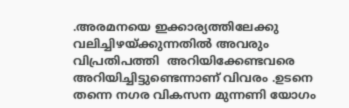.അരമനയെ ഇക്കാര്യത്തിലേക്കു വലിച്ചിഴയ്ക്കുന്നതിൽ അവരും വിപ്രതിപത്തി  അറിയിക്കേണ്ടവരെ അറിയിച്ചിട്ടുണ്ടെന്നാണ് വിവരം .ഉടനെ തന്നെ നഗര വികസന മുന്നണി യോഗം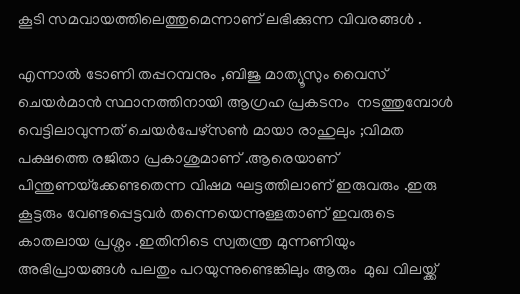കൂടി സമവായത്തിലെത്തുമെന്നാണ് ലഭിക്കുന്ന വിവരങ്ങൾ .

എന്നാൽ ടോണി തപ്പറമ്പനും ,ബിജു മാത്യൂസും വൈസ് ചെയർമാൻ സ്ഥാനത്തിനായി ആഗ്രഹ പ്രകടനം  നടത്തുമ്പോൾ വെട്ടിലാവുന്നത് ചെയർപേഴ്‌സൺ മായാ രാഹുലും ;വിമത പക്ഷത്തെ രജിതാ പ്രകാശുമാണ് .ആരെയാണ് പിന്തുണയ്‌ക്കേണ്ടതെന്ന വിഷമ ഘട്ടത്തിലാണ് ഇരുവരും .ഇരു കൂട്ടരും വേണ്ടപ്പെട്ടവർ തന്നെയെന്നുള്ളതാണ് ഇവരുടെ കാതലായ പ്രശ്നം .ഇതിനിടെ സ്വതന്ത്ര മുന്നണിയും അഭിപ്രായങ്ങൾ പലതും പറയുന്നുണ്ടെങ്കിലും ആരും  മുഖ വിലയ്ക്ക്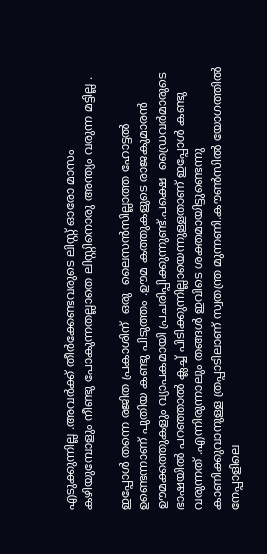എടുക്കുന്നില്ല .അവർക്ക് തീർക്കേണ്ടവരുടെ ലിസ്റ്റ് ഓരോ മാസം കഴിയുമ്പോളും നീണ്ടു പോകുന്നതല്ലാതെ ലിസ്റ്റിനൊരു അന്ത്യം വരുന്ന മട്ടില്ല .

ഇപ്പോൾ തന്നെ രജിത പ്രകാശിന്  ഒരു  ലൈസൻസില്ലാത്ത ഹോട്ടൽ ഉണ്ടെന്നാണ് പുതിയ കണ്ടു പിടുത്തം .ഊമ കത്തുകളുടെ രാജകുമാരൻ ഊമക്കത്തുകളും വ്യാപകമായി പ്രചരിപ്പിക്കുന്നുണ്ട്.പക്ഷെ  ഡ്രൈവർമാരുടെ ഭാഷയിൽ പറഞ്ഞാൽ ക്ലച്ച് പിടിക്കുന്നില്ലായെന്നുള്ളതാണ് ഇപ്പോൾ കണ്ടു വരുന്നത് .എന്നിരുന്നാലും തങ്ങൾ ഇവിടെ ശക്തമായിട്ടുണ്ടെന്നു കാണിക്കുവാനുള്ള ത്രപ്പാടിലാണ് സ്വതന്ത്ര മുന്നണി.കൗൺസിൽ യോഗത്തിൽ നേപ്പാളിലെ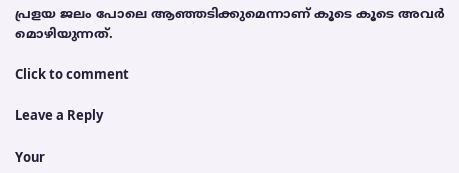പ്രളയ ജലം പോലെ ആഞ്ഞടിക്കുമെന്നാണ് കൂടെ കൂടെ അവർ മൊഴിയുന്നത്.

Click to comment

Leave a Reply

Your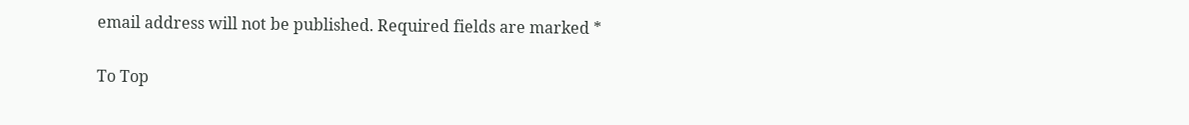email address will not be published. Required fields are marked *

To Top